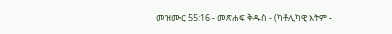መዝሙር 55:16 - መጽሐፍ ቅዱስ - (ካቶሊካዊ እትም -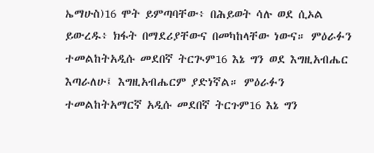ኤማሁስ)16 ሞት ይምጣባቸው፥ በሕይወት ሳሉ ወደ ሲኦል ይውረዱ፥ ክፋት በማደሪያቸውና በመካከላቸው ነውና። ምዕራፉን ተመልከትአዲሱ መደበኛ ትርጒም16 እኔ ግን ወደ እግዚአብሔር እጣራለሁ፤ እግዚአብሔርም ያድነኛል። ምዕራፉን ተመልከትአማርኛ አዲሱ መደበኛ ትርጉም16 እኔ ግን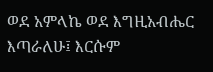ወደ አምላኬ ወደ እግዚአብሔር እጣራለሁ፤ እርሱም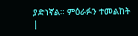ያድነኛል። ምዕራፉን ተመልከት |